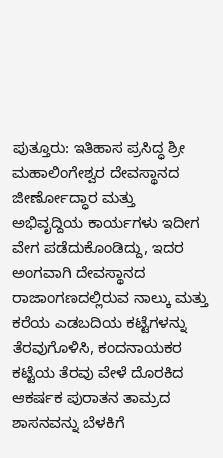ಪುತ್ತೂರು: ಇತಿಹಾಸ ಪ್ರಸಿದ್ಧ ಶ್ರೀ ಮಹಾಲಿಂಗೇಶ್ವರ ದೇವಸ್ಥಾನದ ಜೀರ್ಣೋದ್ಧಾರ ಮತ್ತು ಅಭಿವೃದ್ದಿಯ ಕಾರ್ಯಗಳು ಇದೀಗ ವೇಗ ಪಡೆದುಕೊಂಡಿದ್ದು, ಇದರ ಅಂಗವಾಗಿ ದೇವಸ್ಥಾನದ ರಾಜಾಂಗಣದಲ್ಲಿರುವ ನಾಲ್ಕು ಮತ್ತು ಕರೆಯ ಎಡಬದಿಯ ಕಟ್ಟೆಗಳನ್ನು ತೆರವುಗೊಳಿಸಿ, ಕಂದನಾಯಕರ ಕಟ್ಟೆಯ ತೆರವು ವೇಳೆ ದೊರಕಿದ ಆಕರ್ಷಕ ಪುರಾತನ ತಾಮ್ರದ ಶಾಸನವನ್ನು ಬೆಳಕಿಗೆ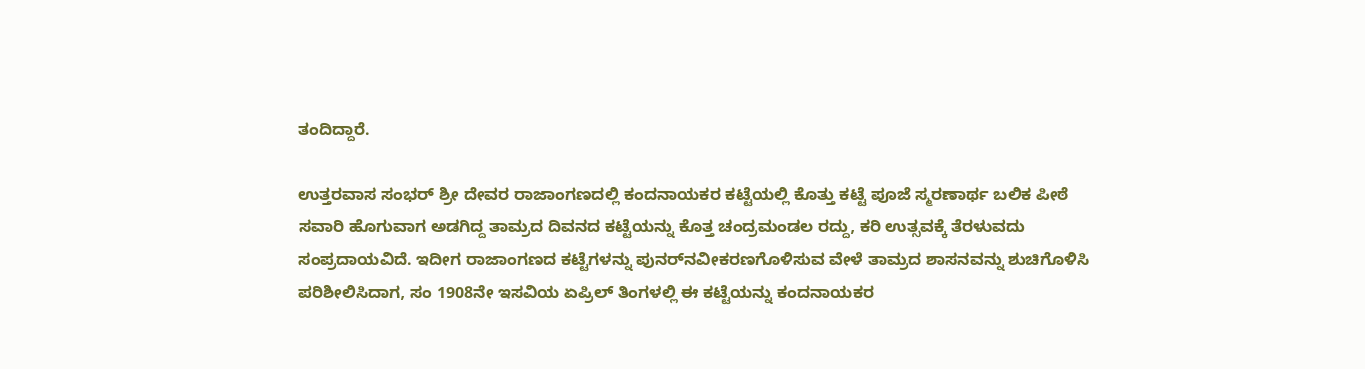ತಂದಿದ್ದಾರೆ.

ಉತ್ತರವಾಸ ಸಂಭರ್ ಶ್ರೀ ದೇವರ ರಾಜಾಂಗಣದಲ್ಲಿ ಕಂದನಾಯಕರ ಕಟ್ಟೆಯಲ್ಲಿ ಕೊತ್ತು ಕಟ್ಟೆ ಪೂಜೆ ಸ್ಮರಣಾರ್ಥ ಬಲಿಕ ಪೀಠೆ ಸವಾರಿ ಹೊಗುವಾಗ ಅಡಗಿದ್ದ ತಾಮ್ರದ ದಿವನದ ಕಟ್ಟೆಯನ್ನು ಕೊತ್ತ ಚಂದ್ರಮಂಡಲ ರದ್ದು, ಕರಿ ಉತ್ಸವಕ್ಕೆ ತೆರಳುವದು ಸಂಪ್ರದಾಯವಿದೆ. ಇದೀಗ ರಾಜಾಂಗಣದ ಕಟ್ಟೆಗಳನ್ನು ಪುನರ್‌ನವೀಕರಣಗೊಳಿಸುವ ವೇಳೆ ತಾಮ್ರದ ಶಾಸನವನ್ನು ಶುಚಿಗೊಳಿಸಿ ಪರಿಶೀಲಿಸಿದಾಗ, ಸಂ 1908ನೇ ಇಸವಿಯ ಏಪ್ರಿಲ್ ತಿಂಗಳಲ್ಲಿ ಈ ಕಟ್ಟೆಯನ್ನು ಕಂದನಾಯಕರ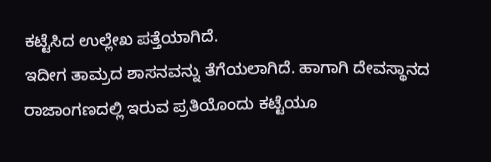ಕಟ್ಟೆಸಿದ ಉಲ್ಲೇಖ ಪತ್ತೆಯಾಗಿದೆ.
ಇದೀಗ ತಾಮ್ರದ ಶಾಸನವನ್ನು ತೆಗೆಯಲಾಗಿದೆ. ಹಾಗಾಗಿ ದೇವಸ್ಥಾನದ ರಾಜಾಂಗಣದಲ್ಲಿ ಇರುವ ಪ್ರತಿಯೊಂದು ಕಟ್ಟೆಯೂ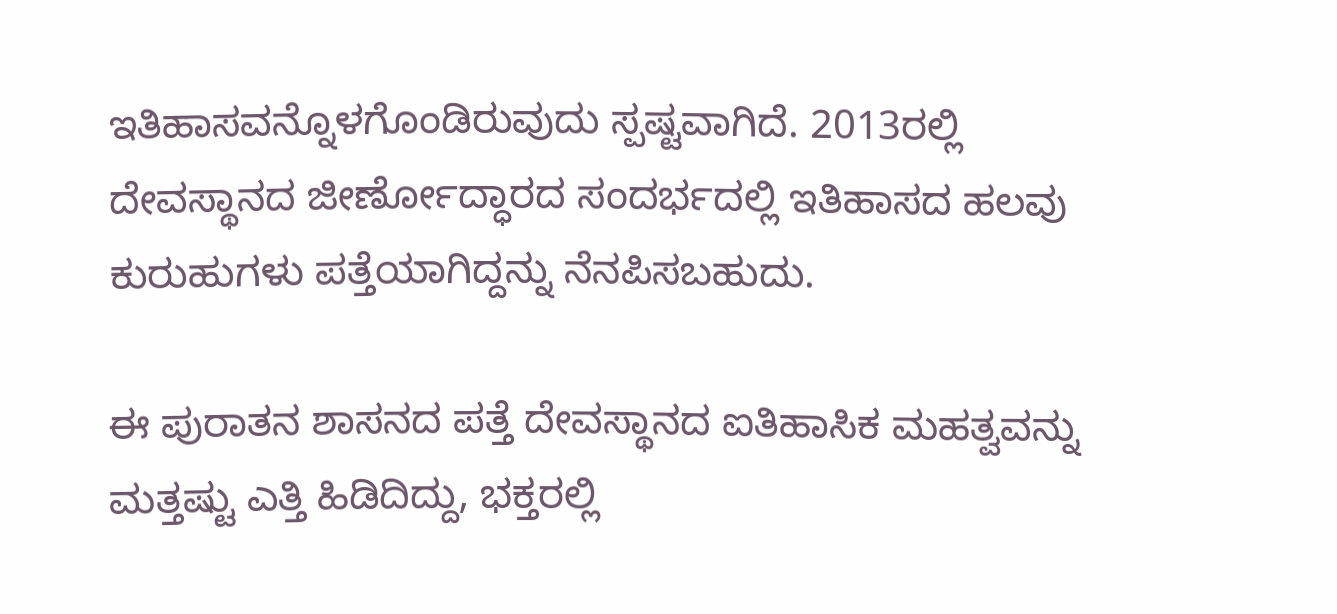ಇತಿಹಾಸವನ್ನೊಳಗೊಂಡಿರುವುದು ಸ್ಪಷ್ಟವಾಗಿದೆ. 2013ರಲ್ಲಿ ದೇವಸ್ಥಾನದ ಜೀರ್ಣೋದ್ಧಾರದ ಸಂದರ್ಭದಲ್ಲಿ ಇತಿಹಾಸದ ಹಲವು ಕುರುಹುಗಳು ಪತ್ತೆಯಾಗಿದ್ದನ್ನು ನೆನಪಿಸಬಹುದು.

ಈ ಪುರಾತನ ಶಾಸನದ ಪತ್ತೆ ದೇವಸ್ಥಾನದ ಐತಿಹಾಸಿಕ ಮಹತ್ವವನ್ನು ಮತ್ತಷ್ಟು ಎತ್ತಿ ಹಿಡಿದಿದ್ದು, ಭಕ್ತರಲ್ಲಿ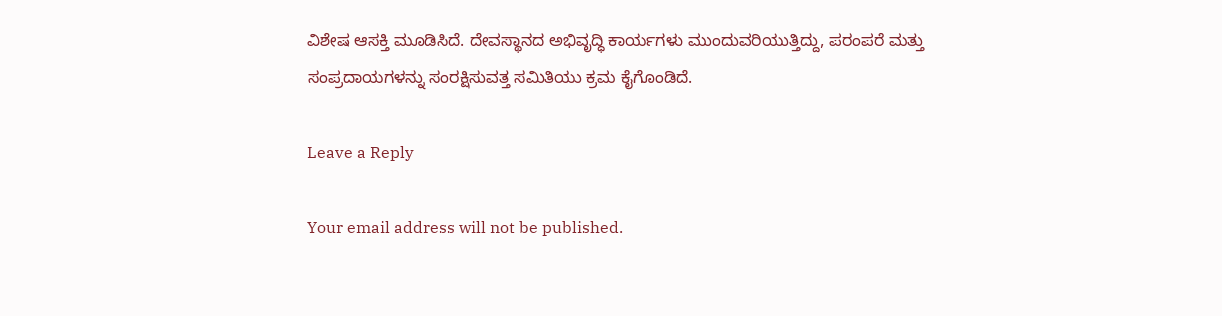ವಿಶೇಷ ಆಸಕ್ತಿ ಮೂಡಿಸಿದೆ. ದೇವಸ್ಥಾನದ ಅಭಿವೃದ್ಧಿ ಕಾರ್ಯಗಳು ಮುಂದುವರಿಯುತ್ತಿದ್ದು, ಪರಂಪರೆ ಮತ್ತು ಸಂಪ್ರದಾಯಗಳನ್ನು ಸಂರಕ್ಷಿಸುವತ್ತ ಸಮಿತಿಯು ಕ್ರಮ ಕೈಗೊಂಡಿದೆ.

Leave a Reply

Your email address will not be published.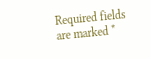Required fields are marked *